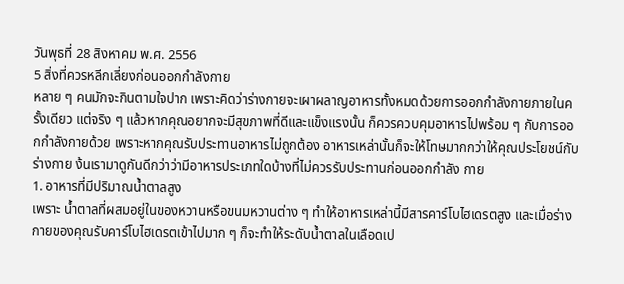วันพุธที่ 28 สิงหาคม พ.ศ. 2556
5 สิ่งที่ควรหลีกเลี่ยงก่อนออกกำลังกาย
หลาย ๆ คนมักจะกินตามใจปาก เพราะคิดว่าร่างกายจะเผาผลาญอาหารทั้งหมดด้วยการออกกำลังกายภายในครั้งเดียว แต่จริง ๆ แล้วหากคุณอยากจะมีสุขภาพที่ดีและแข็งแรงนั้น ก็ควรควบคุมอาหารไปพร้อม ๆ กับการออกกำลังกายด้วย เพราะหากคุณรับประทานอาหารไม่ถูกต้อง อาหารเหล่านั้นก็จะให้โทษมากกว่าให้คุณประโยชน์กับร่างกาย ง้นเรามาดูกันดีกว่าว่ามีอาหารประเภทใดบ้างที่ไม่ควรรับประทานก่อนออกกำลัง กาย
1. อาหารที่มีปริมาณน้ำตาลสูง
เพราะ น้ำตาลที่ผสมอยู่ในของหวานหรือขนมหวานต่าง ๆ ทำให้อาหารเหล่านี้มีสารคาร์โบไฮเดรตสูง และเมื่อร่างกายของคุณรับคาร์โบไฮเดรตเข้าไปมาก ๆ ก็จะทำให้ระดับน้ำตาลในเลือดเป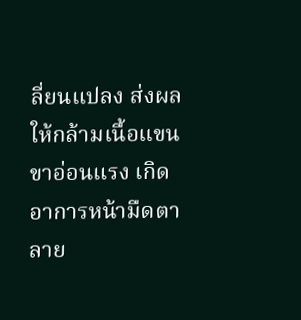ลี่ยนแปลง ส่งผลให้กล้ามเนื้อแขนขาอ่อนแรง เกิดอาการหน้ามืดตาลาย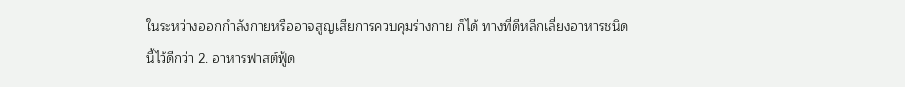ในระหว่างออกกำลังกายหรืออาจสูญเสียการควบคุมร่างกาย ก็ได้ ทางที่ดีหลีกเลี่ยงอาหารชนิดนี้ไว้ดีกว่า 2. อาหารฟาสต์ฟู้ด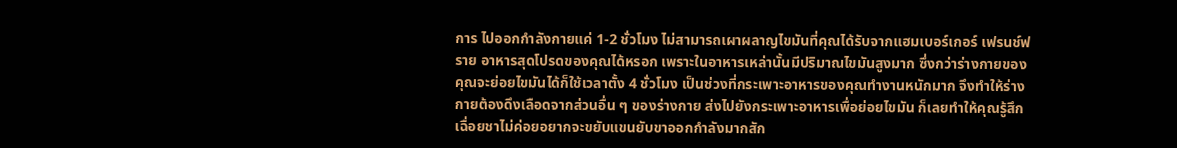การ ไปออกกำลังกายแค่ 1-2 ชั่วโมง ไม่สามารถเผาผลาญไขมันที่คุณได้รับจากแฮมเบอร์เกอร์ เฟรนช์ฟราย อาหารสุดโปรดของคุณได้หรอก เพราะในอาหารเหล่านั้นมีปริมาณไขมันสูงมาก ซึ่งกว่าร่างกายของคุณจะย่อยไขมันได้ก็ใช้เวลาตั้ง 4 ชั่วโมง เป็นช่วงที่กระเพาะอาหารของคุณทำงานหนักมาก จึงทำให้ร่างกายต้องดึงเลือดจากส่วนอื่น ๆ ของร่างกาย ส่งไปยังกระเพาะอาหารเพื่อย่อยไขมัน ก็เลยทำให้คุณรู้สึกเฉื่อยชาไม่ค่อยอยากจะขยับแขนยับขาออกกำลังมากสัก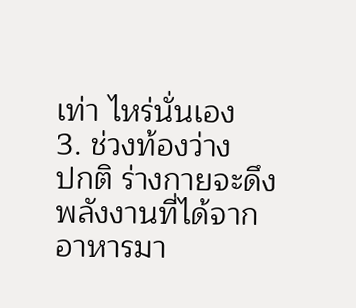เท่า ไหร่นั่นเอง
3. ช่วงท้องว่าง
ปกติ ร่างกายจะดึงพลังงานที่ได้จากอาหารมา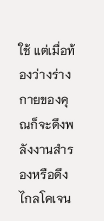ใช้ แต่เมื่อท้องว่างร่างกายของคุณก็จะดึงพลังงานสำรองหรือดึงไกลโคเจน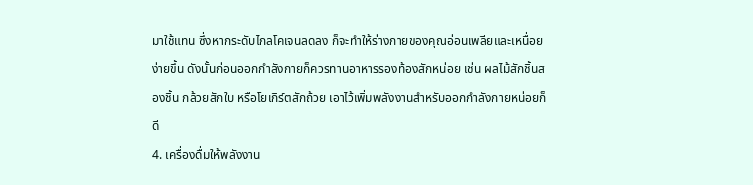มาใช้แทน ซึ่งหากระดับไกลโคเจนลดลง ก็จะทำให้ร่างกายของคุณอ่อนเพลียและเหนื่อยง่ายขึ้น ดังนั้นก่อนออกกำลังกายก็ควรทานอาหารรองท้องสักหน่อย เช่น ผลไม้สักชิ้นสองชิ้น กล้วยสักใบ หรือโยเกิร์ตสักถ้วย เอาไว้เพิ่มพลังงานสำหรับออกกำลังกายหน่อยก็ดี
4. เครื่องดื่มให้พลังงาน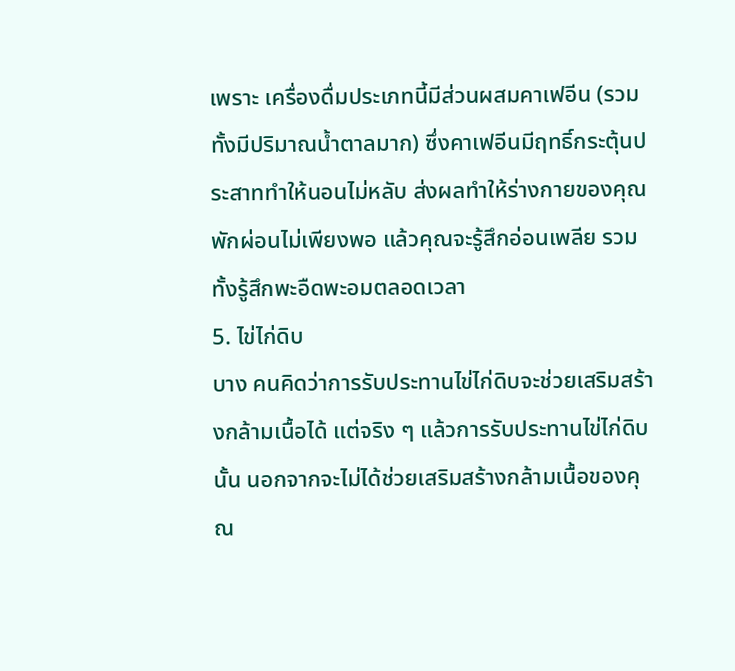เพราะ เครื่องดื่มประเภทนี้มีส่วนผสมคาเฟอีน (รวมทั้งมีปริมาณน้ำตาลมาก) ซึ่งคาเฟอีนมีฤทธิ์กระตุ้นประสาททำให้นอนไม่หลับ ส่งผลทำให้ร่างกายของคุณพักผ่อนไม่เพียงพอ แล้วคุณจะรู้สึกอ่อนเพลีย รวมทั้งรู้สึกพะอืดพะอมตลอดเวลา
5. ไข่ไก่ดิบ
บาง คนคิดว่าการรับประทานไข่ไก่ดิบจะช่วยเสริมสร้างกล้ามเนื้อได้ แต่จริง ๆ แล้วการรับประทานไข่ไก่ดิบนั้น นอกจากจะไม่ได้ช่วยเสริมสร้างกล้ามเนื้อของคุณ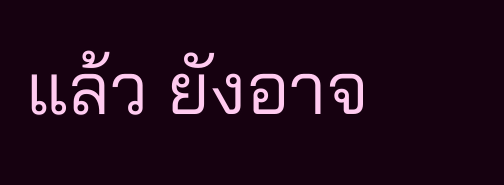แล้ว ยังอาจ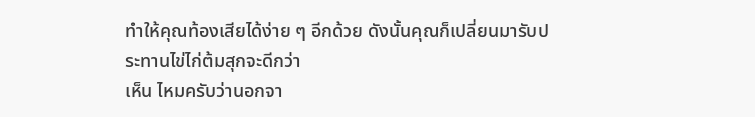ทำให้คุณท้องเสียได้ง่าย ๆ อีกด้วย ดังนั้นคุณก็เปลี่ยนมารับประทานไข่ไก่ต้มสุกจะดีกว่า
เห็น ไหมครับว่านอกจา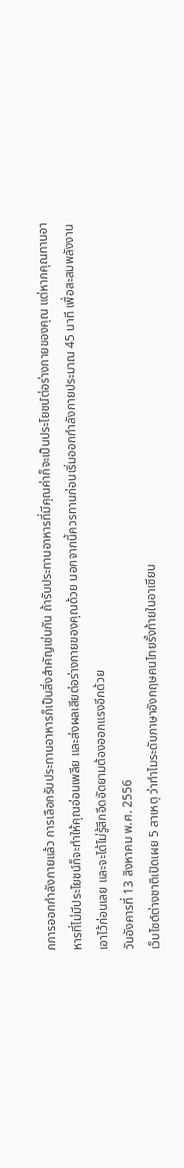กการออกกำลังกายแล้ว การเลือกรับประทานอาหารก็เป็นสิ่งสำคัญเช่นกัน ถ้ารับประทานอาหารที่มีคุณค่าก็จะเป็นประโยชน์ต่อร่างกายของคุณ แต่หากคุณทานอาหารที่ไม่มีประโยชน์ก็จะทำให้คุณอ่อนเพลีย และส่งผลเสียต่อร่างกายของคุณด้วย นอกจากนี้ควรทานก่อนเริ่มออกกำลังกายประมาณ 45 นาที เพื่อสะสมพลังงานเอาไว้ก่อนเลย และจะได้ไม่รู้สึกอึดอัดยามต้องออกแรงอีกด้วย
วันอังคารที่ 13 สิงหาคม พ.ศ. 2556
เว็บไซต์ต่างชาติเปิดเผย 5 สาเหตุ ว่าทำไมระดับภาษาอังกฤษคนไทยรั้งท้ายในอาเซียน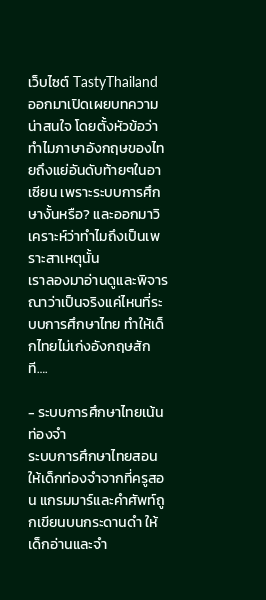เว็บไซต์ TastyThailand ออกมาเปิดเผยบทความน่าสนใจ โดยตั้งหัวข้อว่า ทำไมภาษาอังกฤษของไทยถึงแย่อันดับท้ายๆในอาเซียน เพราะระบบการศึกษางั้นหรือ? และออกมาวิเคราะห์ว่าทำไมถึงเป็นเพราะสาเหตุนั้น
เราลองมาอ่านดูและพิจารณาว่าเป็นจริงแค่ไหนที่ระบบการศึกษาไทย ทำให้เด็กไทยไม่เก่งอังกฤษสักที….

- ระบบการศึกษาไทยเน้นท่องจำ
ระบบการศึกษาไทยสอนให้เด็กท่องจำจากที่ครูสอน แกรมมาร์และคำศัพท์ถูกเขียนบนกระดานดำ ให้เด็กอ่านและจำ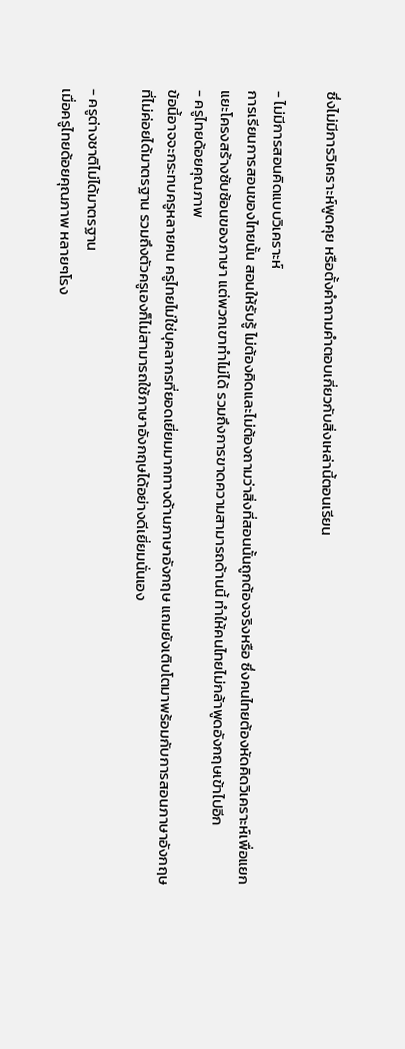ซึ่งไม่มีการวิเคราะห์พูดคุย หรือตั้งคำถามคำตอบเกี่ยวกับสิ่งเหล่านี้ตอนเรียน

- ไม่มีการสอนคิดแบบวิเคราะห์
การเรียนการสอนของไทยนั้น สอนให้รับรู้ ไม่ต้องคิดและไม่ต้องถามว่าสิ่งที่สอนนั้นถูกต้องจริงหรือ ซึ่งคนไทยต้องหัดคิดวิเคราะห์เพื่อแยกแยะโครงสร้างซับซ้อนของภาษา แต่พวกเขาทำไม่ได้ รวมถึงการขาดความสามารถด้านนี้ ทำให้คนไทยไม่กล้าพูดอังกฤษเข้าไปอีก
- ครูไทยด้อยคุณภาพ
ข้อนี้อาจจะกระทบครูหลายคน ครูไทยไม่ใช่บุคลากรที่ยอดเยี่ยมมากทางด้านภาษาอังกฤษ แถมยังเติบโตมาพร้อมกับการสอนภาษาอังกฤษที่ไม่ค่อยได้มาตรฐาน รวมถึงตัวครูเองก็ไม่สามารถใช้ภาษาอังกฤษได้อย่างดีเยี่ยมนั่นเอง

- ครูต่างชาติไม่ได้มาตรฐาน
เมื่อครูไทยด้อยคุณภาพ หลายๆโรง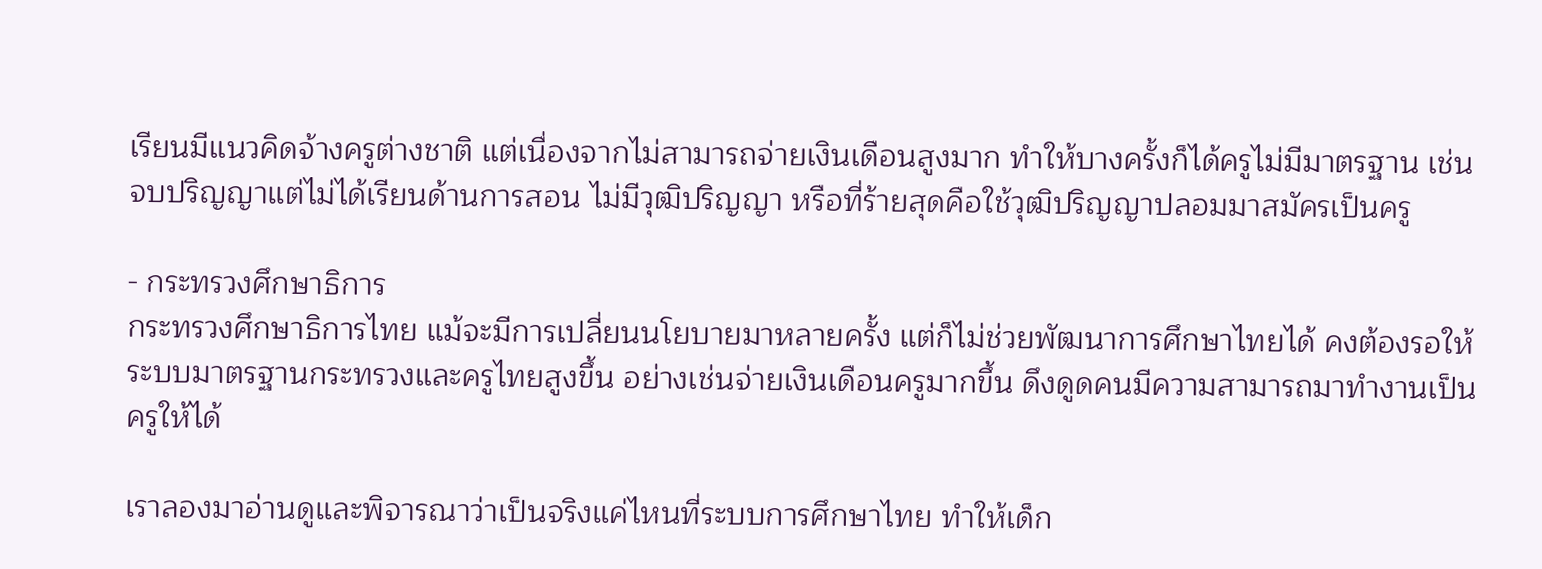เรียนมีแนวคิดจ้างครูต่างชาติ แต่เนื่องจากไม่สามารถจ่ายเงินเดือนสูงมาก ทำให้บางครั้งก็ได้ครูไม่มีมาตรฐาน เช่น จบปริญญาแต่ไม่ได้เรียนด้านการสอน ไม่มีวุฒิปริญญา หรือที่ร้ายสุดคือใช้วุฒิปริญญาปลอมมาสมัครเป็นครู

- กระทรวงศึกษาธิการ
กระทรวงศึกษาธิการไทย แม้จะมีการเปลี่ยนนโยบายมาหลายครั้ง แต่ก็ไม่ช่วยพัฒนาการศึกษาไทยได้ คงต้องรอให้ระบบมาตรฐานกระทรวงและครูไทยสูงขึ้น อย่างเช่นจ่ายเงินเดือนครูมากขึ้น ดึงดูดคนมีความสามารถมาทำงานเป็นครูให้ได้

เราลองมาอ่านดูและพิจารณาว่าเป็นจริงแค่ไหนที่ระบบการศึกษาไทย ทำให้เด็ก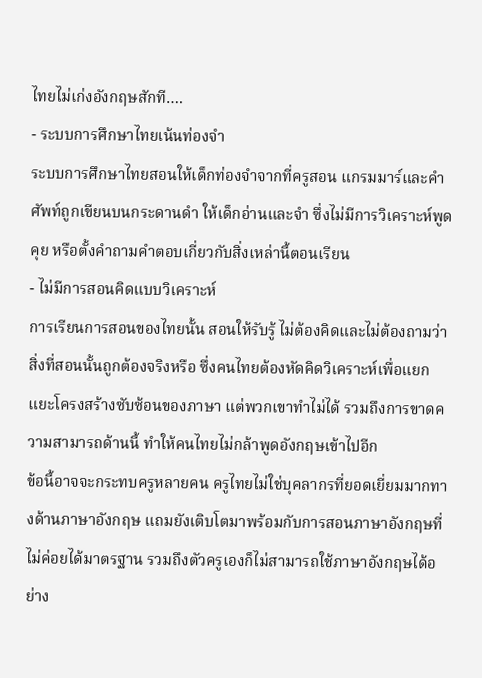ไทยไม่เก่งอังกฤษสักที….
- ระบบการศึกษาไทยเน้นท่องจำ
ระบบการศึกษาไทยสอนให้เด็กท่องจำจากที่ครูสอน แกรมมาร์และคำศัพท์ถูกเขียนบนกระดานดำ ให้เด็กอ่านและจำ ซึ่งไม่มีการวิเคราะห์พูดคุย หรือตั้งคำถามคำตอบเกี่ยวกับสิ่งเหล่านี้ตอนเรียน
- ไม่มีการสอนคิดแบบวิเคราะห์
การเรียนการสอนของไทยนั้น สอนให้รับรู้ ไม่ต้องคิดและไม่ต้องถามว่าสิ่งที่สอนนั้นถูกต้องจริงหรือ ซึ่งคนไทยต้องหัดคิดวิเคราะห์เพื่อแยกแยะโครงสร้างซับซ้อนของภาษา แต่พวกเขาทำไม่ได้ รวมถึงการขาดความสามารถด้านนี้ ทำให้คนไทยไม่กล้าพูดอังกฤษเข้าไปอีก
ข้อนี้อาจจะกระทบครูหลายคน ครูไทยไม่ใช่บุคลากรที่ยอดเยี่ยมมากทางด้านภาษาอังกฤษ แถมยังเติบโตมาพร้อมกับการสอนภาษาอังกฤษที่ไม่ค่อยได้มาตรฐาน รวมถึงตัวครูเองก็ไม่สามารถใช้ภาษาอังกฤษได้อย่าง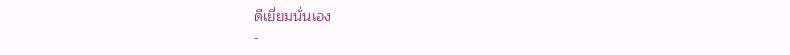ดีเยี่ยมนั่นเอง
-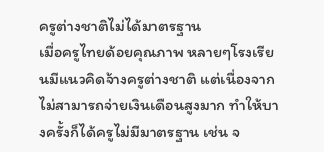ครูต่างชาติไม่ได้มาตรฐาน
เมื่อครูไทยด้อยคุณภาพ หลายๆโรงเรียนมีแนวคิดจ้างครูต่างชาติ แต่เนื่องจากไม่สามารถจ่ายเงินเดือนสูงมาก ทำให้บางครั้งก็ได้ครูไม่มีมาตรฐาน เช่น จ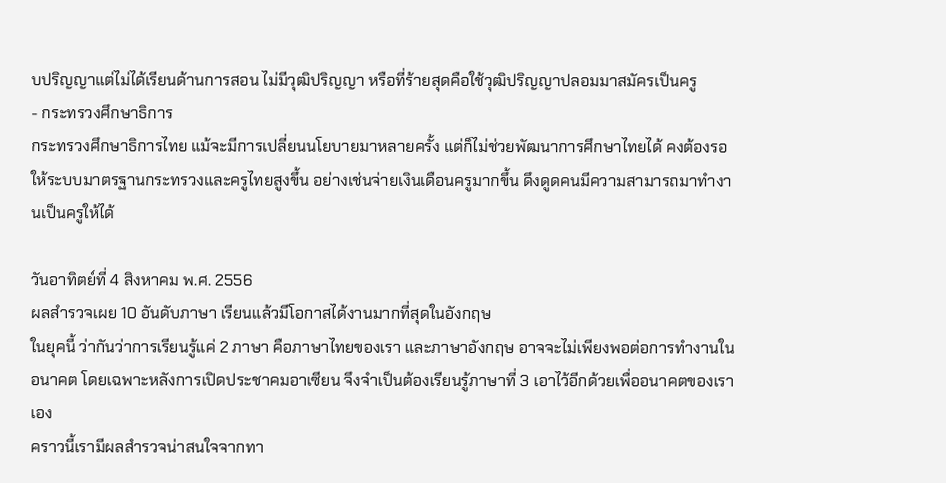บปริญญาแต่ไม่ได้เรียนด้านการสอน ไม่มีวุฒิปริญญา หรือที่ร้ายสุดคือใช้วุฒิปริญญาปลอมมาสมัครเป็นครู
- กระทรวงศึกษาธิการ
กระทรวงศึกษาธิการไทย แม้จะมีการเปลี่ยนนโยบายมาหลายครั้ง แต่ก็ไม่ช่วยพัฒนาการศึกษาไทยได้ คงต้องรอให้ระบบมาตรฐานกระทรวงและครูไทยสูงขึ้น อย่างเช่นจ่ายเงินเดือนครูมากขึ้น ดึงดูดคนมีความสามารถมาทำงานเป็นครูให้ได้

วันอาทิตย์ที่ 4 สิงหาคม พ.ศ. 2556
ผลสำรวจเผย 10 อันดับภาษา เรียนแล้วมีโอกาสได้งานมากที่สุดในอังกฤษ
ในยุคนี้ ว่ากันว่าการเรียนรู้แค่ 2 ภาษา คือภาษาไทยของเรา และภาษาอังกฤษ อาจจะไม่เพียงพอต่อการทำงานในอนาคต โดยเฉพาะหลังการเปิดประชาคมอาเซียน จึงจำเป็นต้องเรียนรู้ภาษาที่ 3 เอาไว้อีกด้วยเพื่ออนาคตของเราเอง
คราวนี้เรามีผลสำรวจน่าสนใจจากทา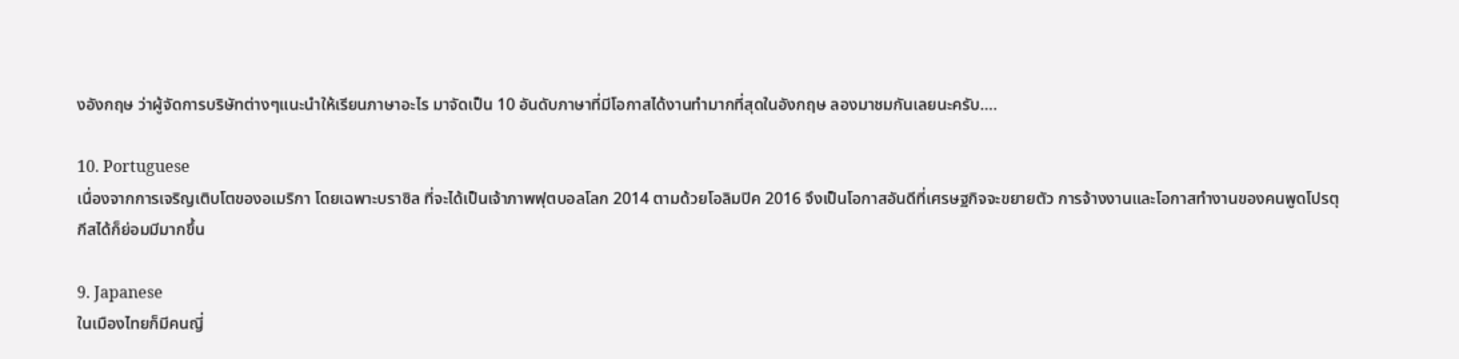งอังกฤษ ว่าผู้จัดการบริษัทต่างๆแนะนำให้เรียนภาษาอะไร มาจัดเป็น 10 อันดับภาษาที่มีโอกาสได้งานทำมากที่สุดในอังกฤษ ลองมาชมกันเลยนะครับ….

10. Portuguese
เนื่องจากการเจริญเติบโตของอเมริกา โดยเฉพาะบราซิล ที่จะได้เป็นเจ้าภาพฟุตบอลโลก 2014 ตามด้วยโอลิมปิค 2016 จึงเป็นโอกาสอันดีที่เศรษฐกิจจะขยายตัว การจ้างงานและโอกาสทำงานของคนพูดโปรตุกีสได้ก็ย่อมมีมากขึ้น

9. Japanese
ในเมืองไทยก็มีคนญี่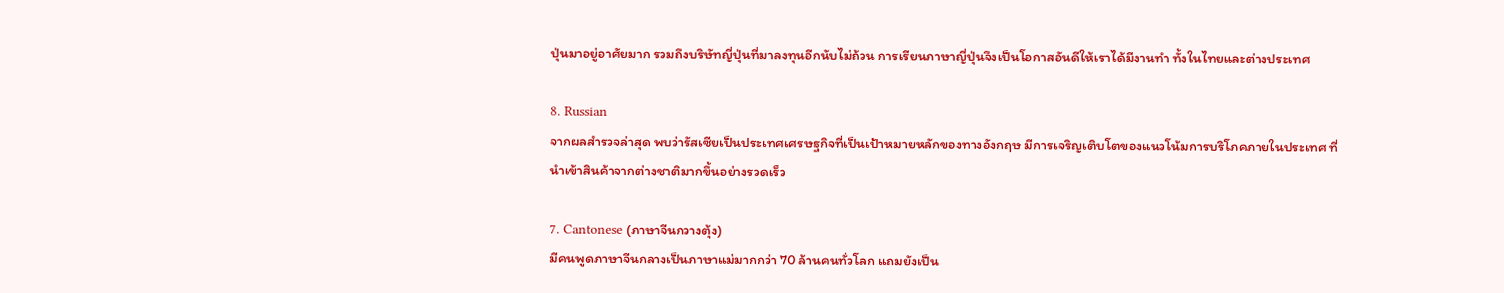ปุ่นมาอยู่อาศัยมาก รวมถึงบริษัทญี่ปุ่นที่มาลงทุนอีกนับไม่ถ้วน การเรียนภาษาญี่ปุ่นจึงเป็นโอกาสอันดีให้เราได้มีงานทำ ทั้งในไทยและต่างประเทศ

8. Russian
จากผลสำรวจล่าสุด พบว่ารัสเซียเป็นประเทศเศรษฐกิจที่เป็นเป้าหมายหลักของทางอังกฤษ มีการเจริญเติบโตของแนวโน้มการบริโภคภายในประเทศ ที่นำเข้าสินค้าจากต่างชาติมากขึ้นอย่างรวดเร็ว

7. Cantonese (ภาษาจีนกวางตุ้ง)
มีคนพูดภาษาจีนกลางเป็นภาษาแม่มากกว่า 70 ล้านคนทั่วโลก แถมยังเป็น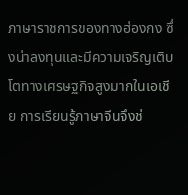ภาษาราชการของทางฮ่องกง ซึ่งน่าลงทุนและมีความเจริญเติบโตทางเศรษฐกิจสูงมากในเอเชีย การเรียนรู้ภาษาจีนจึงช่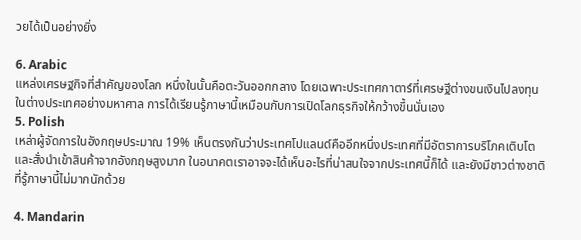วยได้เป็นอย่างยิ่ง

6. Arabic
แหล่งเศรษฐกิจที่สำคัญของโลก หนึ่งในนั้นคือตะวันออกกลาง โดยเฉพาะประเทศกาตาร์ที่เศรษฐีต่างขนเงินไปลงทุนในต่างประเทศอย่างมหาศาล การได้เรียนรู้ภาษานี้เหมือนกับการเปิดโลกธุรกิจให้กว้างขึ้นนั่นเอง
5. Polish
เหล่าผู้จัดการในอังกฤษประมาณ 19% เห็นตรงกันว่าประเทศโปแลนด์คืออีกหนึ่งประเทศที่มีอัตราการบริโภคเติบโต และสั่งนำเข้าสินค้าจากอังกฤษสูงมาก ในอนาคตเราอาจจะได้เห็นอะไรที่น่าสนใจจากประเทศนี้ก็ได้ และยังมีชาวต่างชาติที่รู้ภาษานี้ไม่มากนักด้วย

4. Mandarin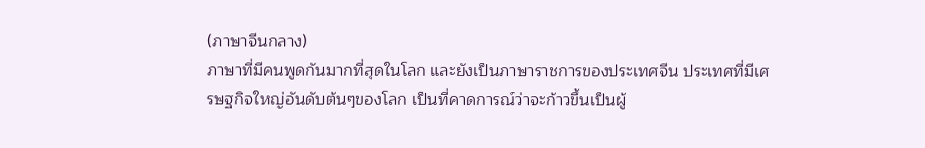(ภาษาจีนกลาง)
ภาษาที่มีคนพูดกันมากที่สุดในโลก และยังเป็นภาษาราชการของประเทศจีน ประเทศที่มีเศรษฐกิจใหญ่อันดับต้นๆของโลก เป็นที่คาดการณ์ว่าจะก้าวขึ้นเป็นผู้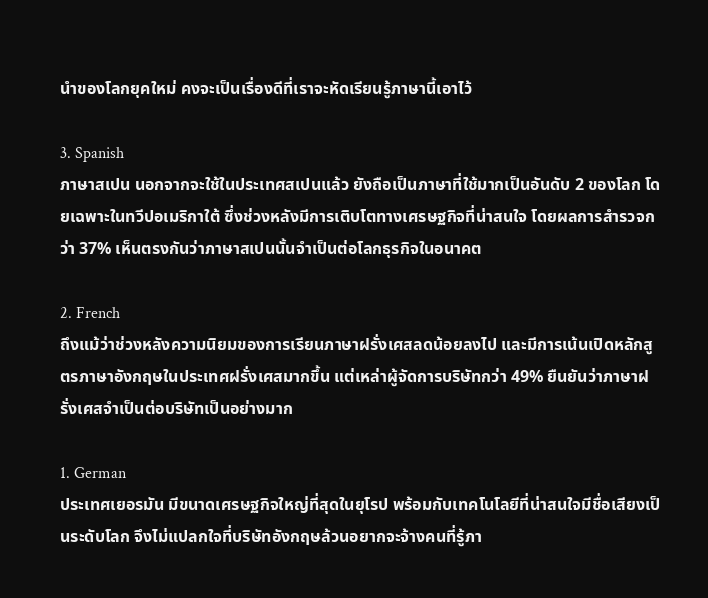นำของโลกยุคใหม่ คงจะเป็นเรื่องดีที่เราจะหัดเรียนรู้ภาษานี้เอาไว้

3. Spanish
ภาษาสเปน นอกจากจะใช้ในประเทศสเปนแล้ว ยังถือเป็นภาษาที่ใช้มากเป็นอันดับ 2 ของโลก โดยเฉพาะในทวีปอเมริกาใต้ ซึ่งช่วงหลังมีการเติบโตทางเศรษฐกิจที่น่าสนใจ โดยผลการสำรวจกว่า 37% เห็นตรงกันว่าภาษาสเปนนั้นจำเป็นต่อโลกธุรกิจในอนาคต

2. French
ถึงแม้ว่าช่วงหลังความนิยมของการเรียนภาษาฝรั่งเศสลดน้อยลงไป และมีการเน้นเปิดหลักสูตรภาษาอังกฤษในประเทศฝรั่งเศสมากขึ้น แต่เหล่าผู้จัดการบริษัทกว่า 49% ยืนยันว่าภาษาฝรั่งเศสจำเป็นต่อบริษัทเป็นอย่างมาก

1. German
ประเทศเยอรมัน มีขนาดเศรษฐกิจใหญ่ที่สุดในยุโรป พร้อมกับเทคโนโลยีที่น่าสนใจมีชื่อเสียงเป็นระดับโลก จึงไม่แปลกใจที่บริษัทอังกฤษล้วนอยากจะจ้างคนที่รู้ภา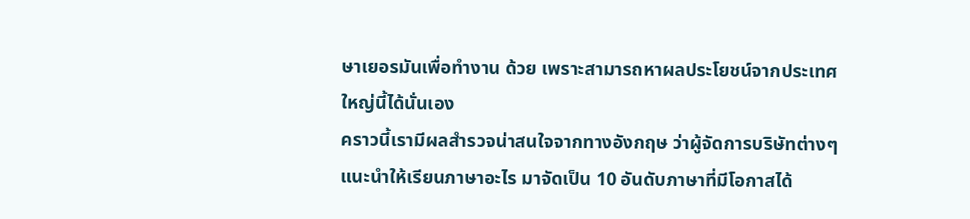ษาเยอรมันเพื่อทำงาน ด้วย เพราะสามารถหาผลประโยชน์จากประเทศใหญ่นี้ได้นั่นเอง
คราวนี้เรามีผลสำรวจน่าสนใจจากทางอังกฤษ ว่าผู้จัดการบริษัทต่างๆแนะนำให้เรียนภาษาอะไร มาจัดเป็น 10 อันดับภาษาที่มีโอกาสได้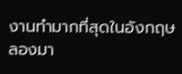งานทำมากที่สุดในอังกฤษ ลองมา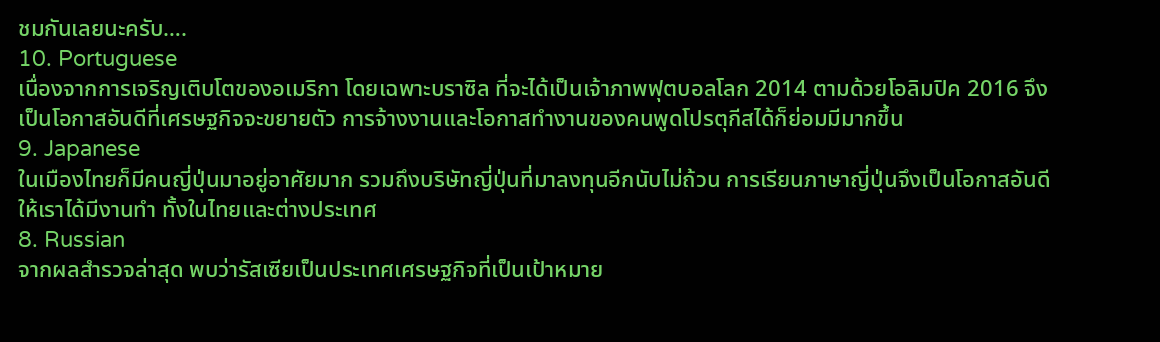ชมกันเลยนะครับ….
10. Portuguese
เนื่องจากการเจริญเติบโตของอเมริกา โดยเฉพาะบราซิล ที่จะได้เป็นเจ้าภาพฟุตบอลโลก 2014 ตามด้วยโอลิมปิค 2016 จึงเป็นโอกาสอันดีที่เศรษฐกิจจะขยายตัว การจ้างงานและโอกาสทำงานของคนพูดโปรตุกีสได้ก็ย่อมมีมากขึ้น
9. Japanese
ในเมืองไทยก็มีคนญี่ปุ่นมาอยู่อาศัยมาก รวมถึงบริษัทญี่ปุ่นที่มาลงทุนอีกนับไม่ถ้วน การเรียนภาษาญี่ปุ่นจึงเป็นโอกาสอันดีให้เราได้มีงานทำ ทั้งในไทยและต่างประเทศ
8. Russian
จากผลสำรวจล่าสุด พบว่ารัสเซียเป็นประเทศเศรษฐกิจที่เป็นเป้าหมาย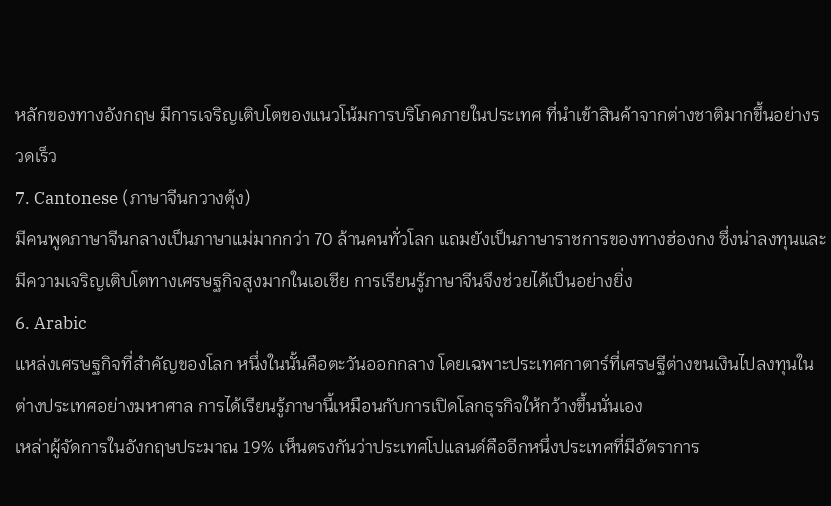หลักของทางอังกฤษ มีการเจริญเติบโตของแนวโน้มการบริโภคภายในประเทศ ที่นำเข้าสินค้าจากต่างชาติมากขึ้นอย่างรวดเร็ว
7. Cantonese (ภาษาจีนกวางตุ้ง)
มีคนพูดภาษาจีนกลางเป็นภาษาแม่มากกว่า 70 ล้านคนทั่วโลก แถมยังเป็นภาษาราชการของทางฮ่องกง ซึ่งน่าลงทุนและมีความเจริญเติบโตทางเศรษฐกิจสูงมากในเอเชีย การเรียนรู้ภาษาจีนจึงช่วยได้เป็นอย่างยิ่ง
6. Arabic
แหล่งเศรษฐกิจที่สำคัญของโลก หนึ่งในนั้นคือตะวันออกกลาง โดยเฉพาะประเทศกาตาร์ที่เศรษฐีต่างขนเงินไปลงทุนในต่างประเทศอย่างมหาศาล การได้เรียนรู้ภาษานี้เหมือนกับการเปิดโลกธุรกิจให้กว้างขึ้นนั่นเอง
เหล่าผู้จัดการในอังกฤษประมาณ 19% เห็นตรงกันว่าประเทศโปแลนด์คืออีกหนึ่งประเทศที่มีอัตราการ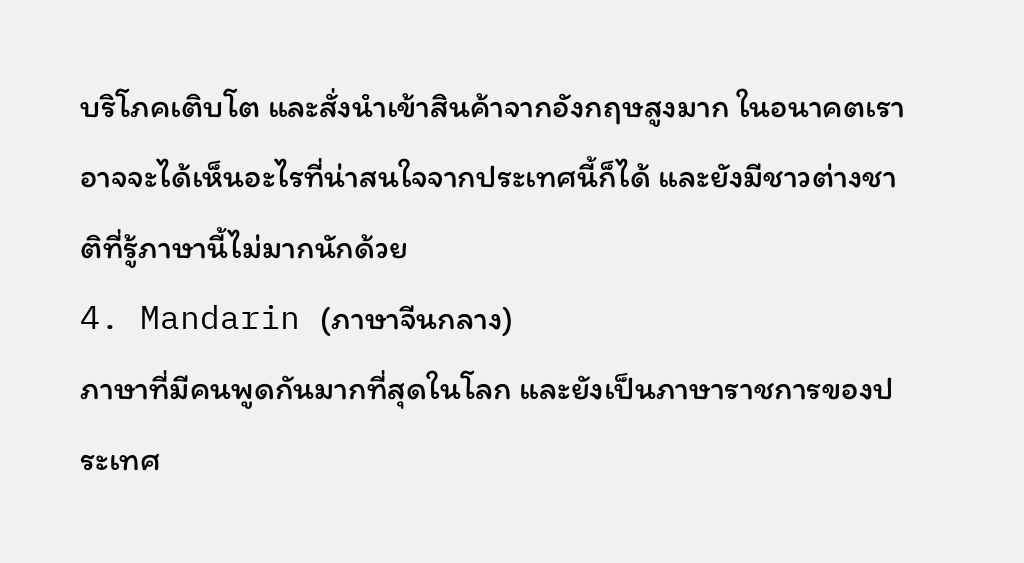บริโภคเติบโต และสั่งนำเข้าสินค้าจากอังกฤษสูงมาก ในอนาคตเราอาจจะได้เห็นอะไรที่น่าสนใจจากประเทศนี้ก็ได้ และยังมีชาวต่างชาติที่รู้ภาษานี้ไม่มากนักด้วย
4. Mandarin (ภาษาจีนกลาง)
ภาษาที่มีคนพูดกันมากที่สุดในโลก และยังเป็นภาษาราชการของประเทศ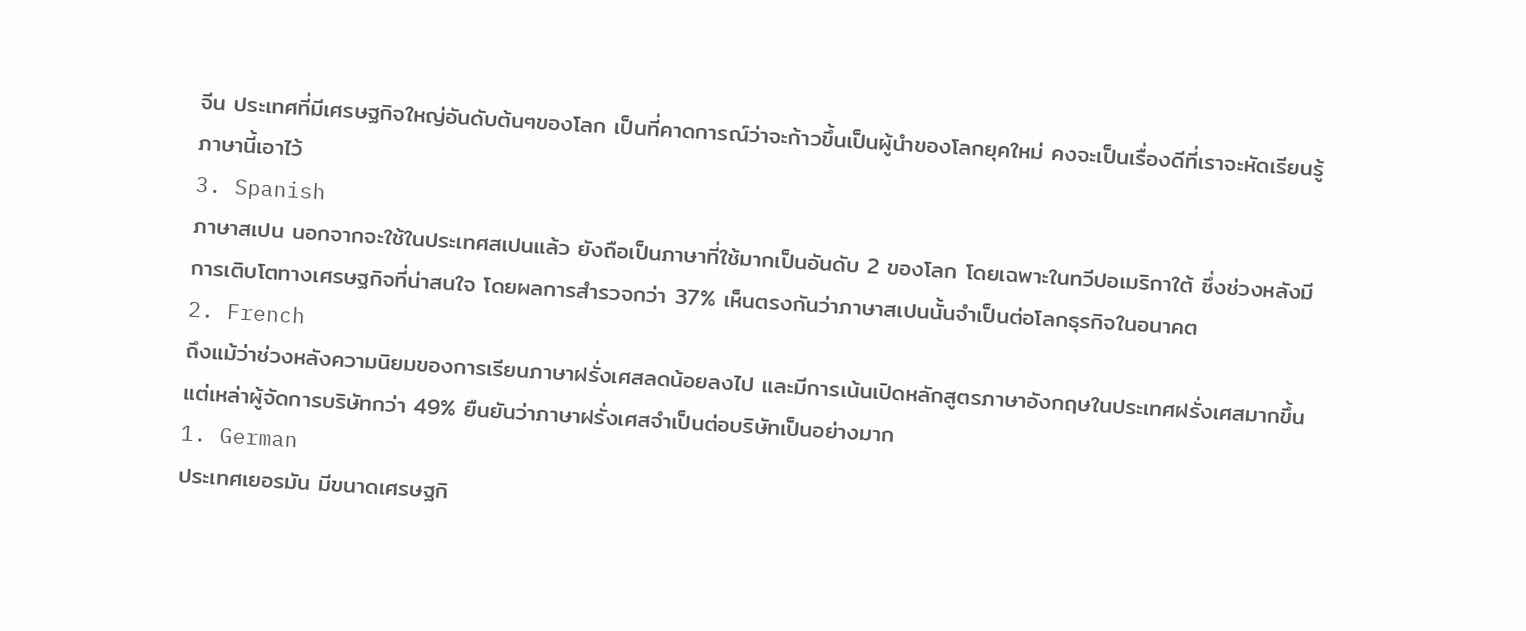จีน ประเทศที่มีเศรษฐกิจใหญ่อันดับต้นๆของโลก เป็นที่คาดการณ์ว่าจะก้าวขึ้นเป็นผู้นำของโลกยุคใหม่ คงจะเป็นเรื่องดีที่เราจะหัดเรียนรู้ภาษานี้เอาไว้
3. Spanish
ภาษาสเปน นอกจากจะใช้ในประเทศสเปนแล้ว ยังถือเป็นภาษาที่ใช้มากเป็นอันดับ 2 ของโลก โดยเฉพาะในทวีปอเมริกาใต้ ซึ่งช่วงหลังมีการเติบโตทางเศรษฐกิจที่น่าสนใจ โดยผลการสำรวจกว่า 37% เห็นตรงกันว่าภาษาสเปนนั้นจำเป็นต่อโลกธุรกิจในอนาคต
2. French
ถึงแม้ว่าช่วงหลังความนิยมของการเรียนภาษาฝรั่งเศสลดน้อยลงไป และมีการเน้นเปิดหลักสูตรภาษาอังกฤษในประเทศฝรั่งเศสมากขึ้น แต่เหล่าผู้จัดการบริษัทกว่า 49% ยืนยันว่าภาษาฝรั่งเศสจำเป็นต่อบริษัทเป็นอย่างมาก
1. German
ประเทศเยอรมัน มีขนาดเศรษฐกิ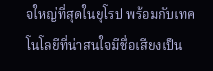จใหญ่ที่สุดในยุโรป พร้อมกับเทคโนโลยีที่น่าสนใจมีชื่อเสียงเป็น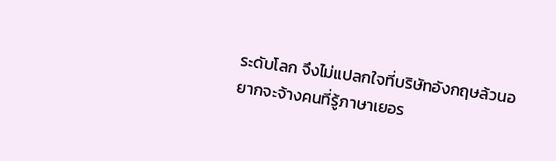ระดับโลก จึงไม่แปลกใจที่บริษัทอังกฤษล้วนอยากจะจ้างคนที่รู้ภาษาเยอร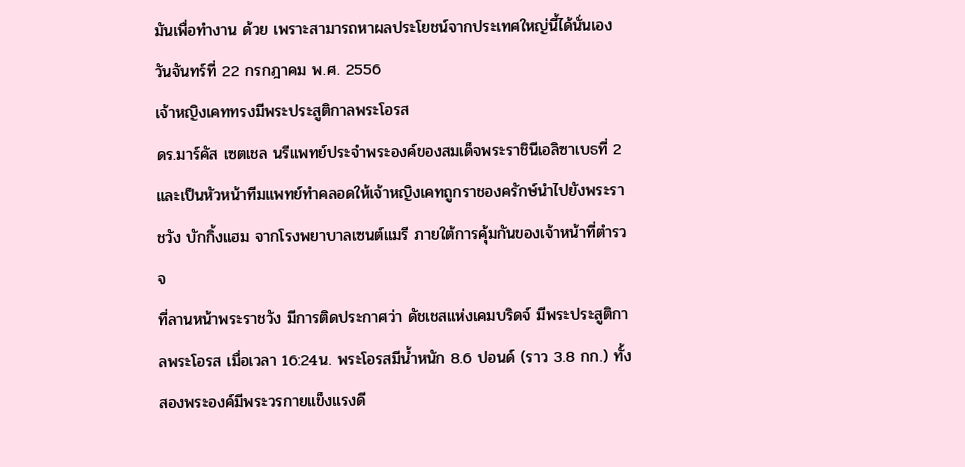มันเพื่อทำงาน ด้วย เพราะสามารถหาผลประโยชน์จากประเทศใหญ่นี้ได้นั่นเอง
วันจันทร์ที่ 22 กรกฎาคม พ.ศ. 2556
เจ้าหญิงเคททรงมีพระประสูติกาลพระโอรส
ดร.มาร์คัส เซตเชล นรีแพทย์ประจำพระองค์ของสมเด็จพระราชินีเอลิซาเบธที่ 2 และเป็นหัวหน้าทีมแพทย์ทำคลอดให้เจ้าหญิงเคทถูกราชองครักษ์นำไปยังพระราชวัง บักกิ้งแฮม จากโรงพยาบาลเซนต์แมรี ภายใต้การคุ้มกันของเจ้าหน้าที่ตำรวจ
ที่ลานหน้าพระราชวัง มีการติดประกาศว่า ดัชเชสแห่งเคมบริดจ์ มีพระประสูติกาลพระโอรส เมื่อเวลา 16:24น. พระโอรสมีน้ำหนัก 8.6 ปอนด์ (ราว 3.8 กก.) ทั้งสองพระองค์มีพระวรกายแข็งแรงดี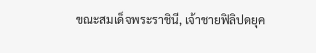ขณะสมเด็จพระราชินี, เจ้าชายฟิลิปดยุค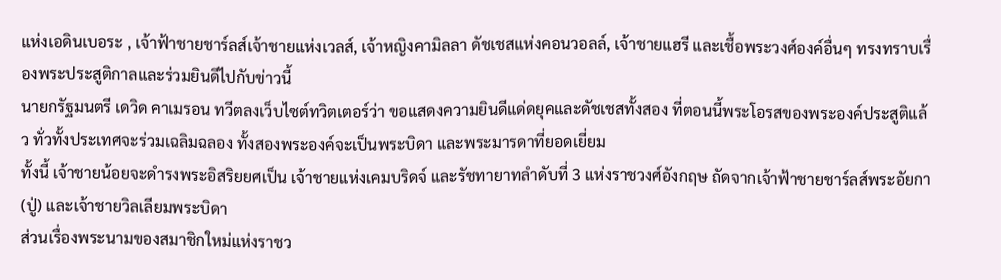แห่งเอดินเบอระ , เจ้าฟ้าชายชาร์ลส์เจ้าชายแห่งเวลส์, เจ้าหญิงคามิลลา ดัชเชสแห่งคอนวอลล์, เจ้าชายแฮรี และเชื้อพระวงศ์องค์อื่นๆ ทรงทราบเรื่องพระประสูติกาลและร่วมยินดีไปกับข่าวนี้
นายกรัฐมนตรี เดวิด คาเมรอน ทวีตลงเว็บไซต์ทวิตเตอร์ว่า ขอแสดงความยินดีแด่ดยุคและดัชเชสทั้งสอง ที่ตอนนี้พระโอรสของพระองค์ประสูติแล้ว ทั่วทั้งประเทศจะร่วมเฉลิมฉลอง ทั้งสองพระองค์จะเป็นพระบิดา และพระมารดาที่ยอดเยี่ยม
ทั้งนี้ เจ้าชายน้อยจะดำรงพระอิสริยยศเป็น เจ้าชายแห่งเคมบริดจ์ และรัชทายาทลำดับที่ 3 แห่งราชวงศ์อังกฤษ ถัดจากเจ้าฟ้าชายชาร์ลส์พระอัยกา (ปู่) และเจ้าชายวิลเลียมพระบิดา
ส่วนเรื่องพระนามของสมาชิกใหม่แห่งราชว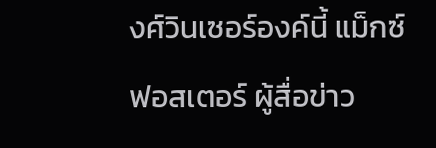งศ์วินเซอร์องค์นี้ แม็กซ์ ฟอสเตอร์ ผู้สื่อข่าว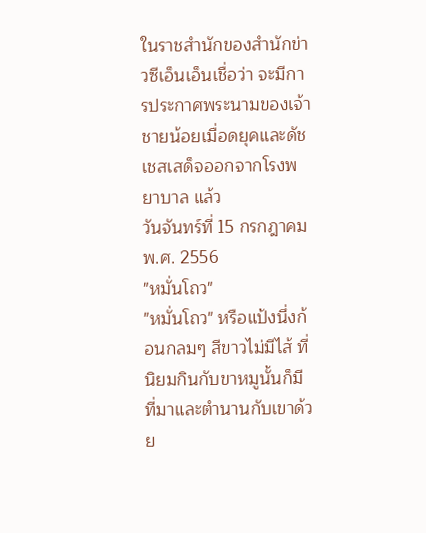ในราชสำนักของสำนักข่าวซีเอ็นเอ็นเชื่อว่า จะมีการประกาศพระนามของเจ้าชายน้อยเมื่อดยุคและดัชเชสเสด็จออกจากโรงพยาบาล แล้ว
วันจันทร์ที่ 15 กรกฎาคม พ.ศ. 2556
"หมั่นโถว"
"หมั่นโถว" หรือแป้งนึ่งก้อนกลมๆ สีขาวไม่มีไส้ ที่นิยมกินกับขาหมูนั้นก็มีที่มาและตำนานกับเขาด้วย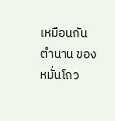เหมือนกัน
ตำนาน ของหมั่นโถว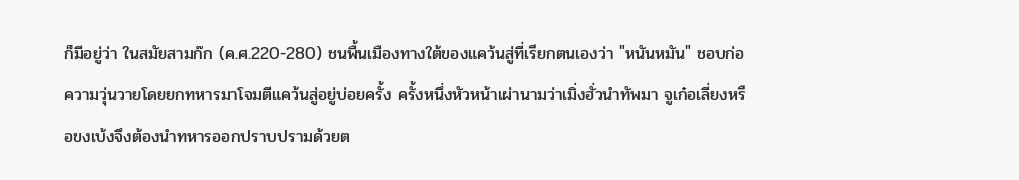ก็มีอยู่ว่า ในสมัยสามก๊ก (ค.ศ.220-280) ชนพื้นเมืองทางใต้ของแคว้นสู่ที่เรียกตนเองว่า "หนันหมัน" ชอบก่อความวุ่นวายโดยยกทหารมาโจมตีแคว้นสู่อยู่บ่อยครั้ง ครั้งหนึ่งหัวหน้าเผ่านามว่าเมิ่งฮั่วนำทัพมา จูเก๋อเลี่ยงหรือขงเบ้งจึงต้องนำทหารออกปราบปรามด้วยต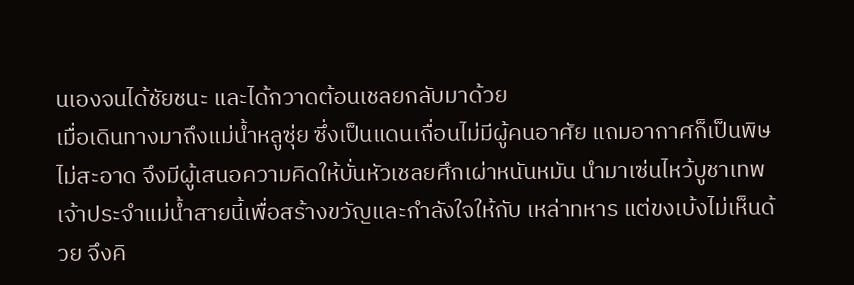นเองจนได้ชัยชนะ และได้กวาดต้อนเชลยกลับมาด้วย
เมื่อเดินทางมาถึงแม่น้ำหลูซุ่ย ซึ่งเป็นแดนเถื่อนไม่มีผู้คนอาศัย แถมอากาศก็เป็นพิษไม่สะอาด จึงมีผู้เสนอความคิดให้บั่นหัวเชลยศึกเผ่าหนันหมัน นำมาเซ่นไหว้บูชาเทพเจ้าประจำแม่น้ำสายนี้เพื่อสร้างขวัญและกำลังใจให้กับ เหล่าทหาร แต่ขงเบ้งไม่เห็นด้วย จึงคิ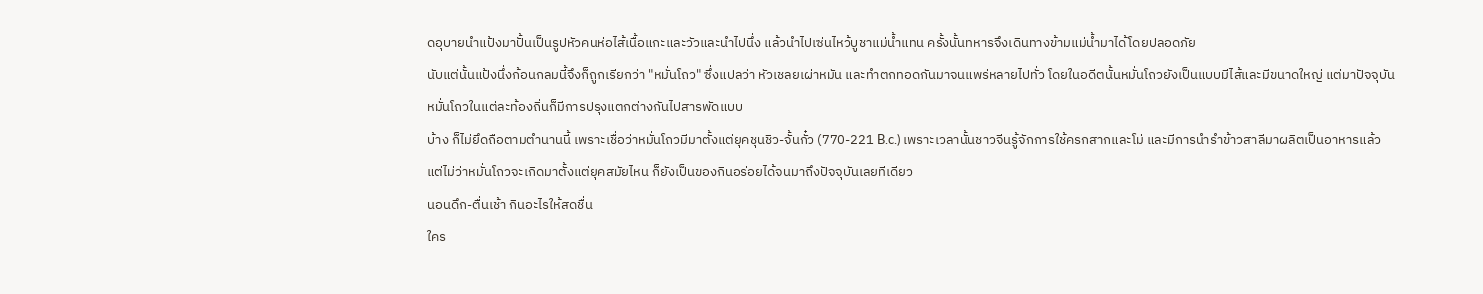ดอุบายนำแป้งมาปั้นเป็นรูปหัวคนห่อไส้เนื้อแกะและวัวและนำไปนึ่ง แล้วนำไปเซ่นไหว้บูชาแม่น้ำแทน ครั้งนั้นทหารจึงเดินทางข้ามแม่น้ำมาได้โดยปลอดภัย
นับแต่นั้นแป้งนึ่งก้อนกลมนี้จึงก็ถูกเรียกว่า "หมั่นโถว" ซึ่งแปลว่า หัวเชลยเผ่าหมัน และทำตกทอดกันมาจนแพร่หลายไปทั่ว โดยในอดีตนั้นหมั่นโถวยังเป็นแบบมีไส้และมีขนาดใหญ่ แต่มาปัจจุบันหมั่นโถวในแต่ละท้องถิ่นก็มีการปรุงแตกต่างกันไปสารพัดแบบ
บ้าง ก็ไม่ยึดถือตามตำนานนี้ เพราะเชื่อว่าหมั่นโถวมีมาตั้งแต่ยุคชุนชิว-จั้นกั๋ว (770-221 B.c.) เพราะเวลานั้นชาวจีนรู้จักการใช้ครกสากและโม่ และมีการนำรำข้าวสาลีมาผลิตเป็นอาหารแล้ว
แต่ไม่ว่าหมั่นโถวจะเกิดมาตั้งแต่ยุคสมัยไหน ก็ยังเป็นของกินอร่อยได้จนมาถึงปัจจุบันเลยทีเดียว
นอนดึก-ตื่นเช้า กินอะไรให้สดชื่น
ใคร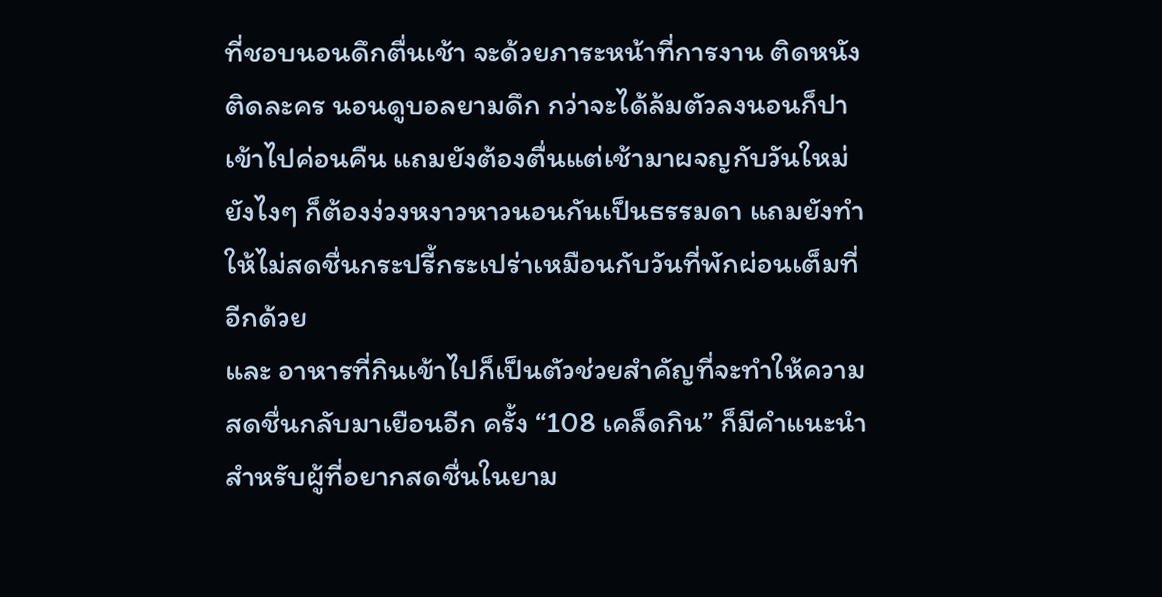ที่ชอบนอนดึกตื่นเช้า จะด้วยภาระหน้าที่การงาน ติดหนังติดละคร นอนดูบอลยามดึก กว่าจะได้ล้มตัวลงนอนก็ปาเข้าไปค่อนคืน แถมยังต้องตื่นแต่เช้ามาผจญกับวันใหม่ ยังไงๆ ก็ต้องง่วงหงาวหาวนอนกันเป็นธรรมดา แถมยังทำให้ไม่สดชื่นกระปรี้กระเปร่าเหมือนกับวันที่พักผ่อนเต็มที่อีกด้วย
และ อาหารที่กินเข้าไปก็เป็นตัวช่วยสำคัญที่จะทำให้ความสดชื่นกลับมาเยือนอีก ครั้ง “108 เคล็ดกิน” ก็มีคำแนะนำสำหรับผู้ที่อยากสดชื่นในยาม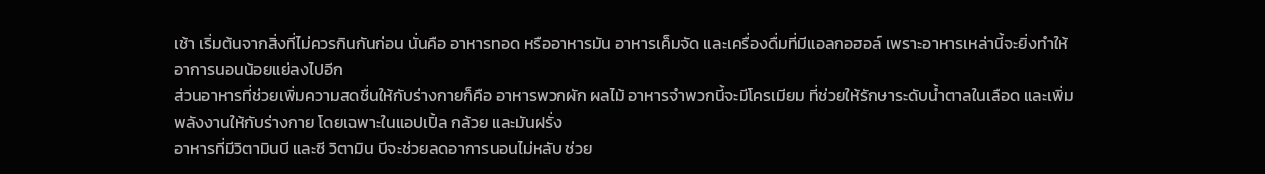เช้า เริ่มต้นจากสิ่งที่ไม่ควรกินกันก่อน นั่นคือ อาหารทอด หรืออาหารมัน อาหารเค็มจัด และเครื่องดื่มที่มีแอลกอฮอล์ เพราะอาหารเหล่านี้จะยิ่งทำให้อาการนอนน้อยแย่ลงไปอีก
ส่วนอาหารที่ช่วยเพิ่มความสดชื่นให้กับร่างกายก็คือ อาหารพวกผัก ผลไม้ อาหารจำพวกนี้จะมีโครเมียม ที่ช่วยให้รักษาระดับน้ำตาลในเลือด และเพิ่มพลังงานให้กับร่างกาย โดยเฉพาะในแอปเปิ้ล กล้วย และมันฝรั่ง
อาหารที่มีวิตามินบี และซี วิตามิน บีจะช่วยลดอาการนอนไม่หลับ ช่วย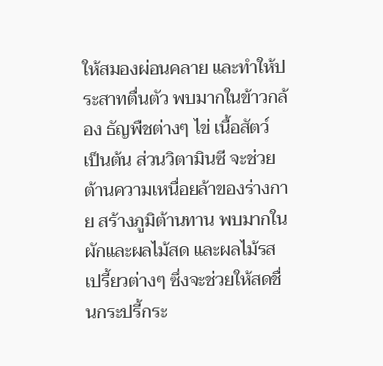ให้สมองผ่อนคลาย และทำให้ประสาทตื่นตัว พบมากในข้าวกล้อง ธัญพืชต่างๆ ไข่ เนื้อสัตว์ เป็นต้น ส่วนวิตามินซี จะช่วยต้านความเหนื่อยล้าของร่างกาย สร้างภูมิต้านทาน พบมากในผักและผลไม้สด และผลไม้รสเปรี้ยวต่างๆ ซึ่งจะช่วยให้สดชื่นกระปรี้กระ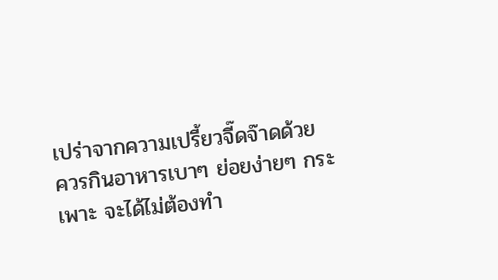เปร่าจากความเปรี้ยวจี๊ดจ๊าดด้วย
ควรกินอาหารเบาๆ ย่อยง่ายๆ กระเพาะ จะได้ไม่ต้องทำ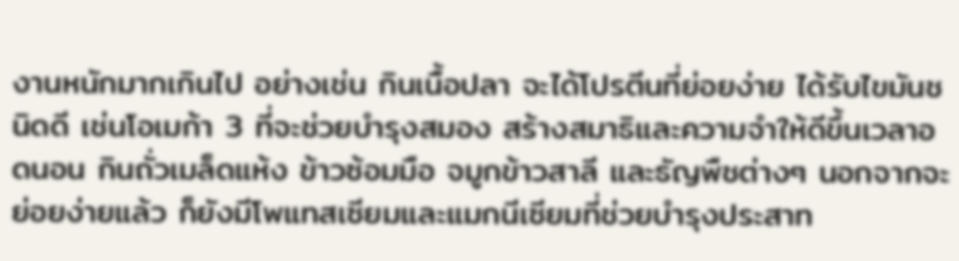งานหนักมากเกินไป อย่างเช่น กินเนื้อปลา จะได้โปรตีนที่ย่อยง่าย ได้รับไขมันชนิดดี เช่นโอเมก้า 3 ที่จะช่วยบำรุงสมอง สร้างสมาธิและความจำให้ดีขึ้นเวลาอดนอน กินถั่วเมล็ดแห้ง ข้าวซ้อมมือ จมูกข้าวสาลี และธัญพืชต่างๆ นอกจากจะย่อยง่ายแล้ว ก็ยังมีโพแทสเซียมและแมกนีเซียมที่ช่วยบำรุงประสาท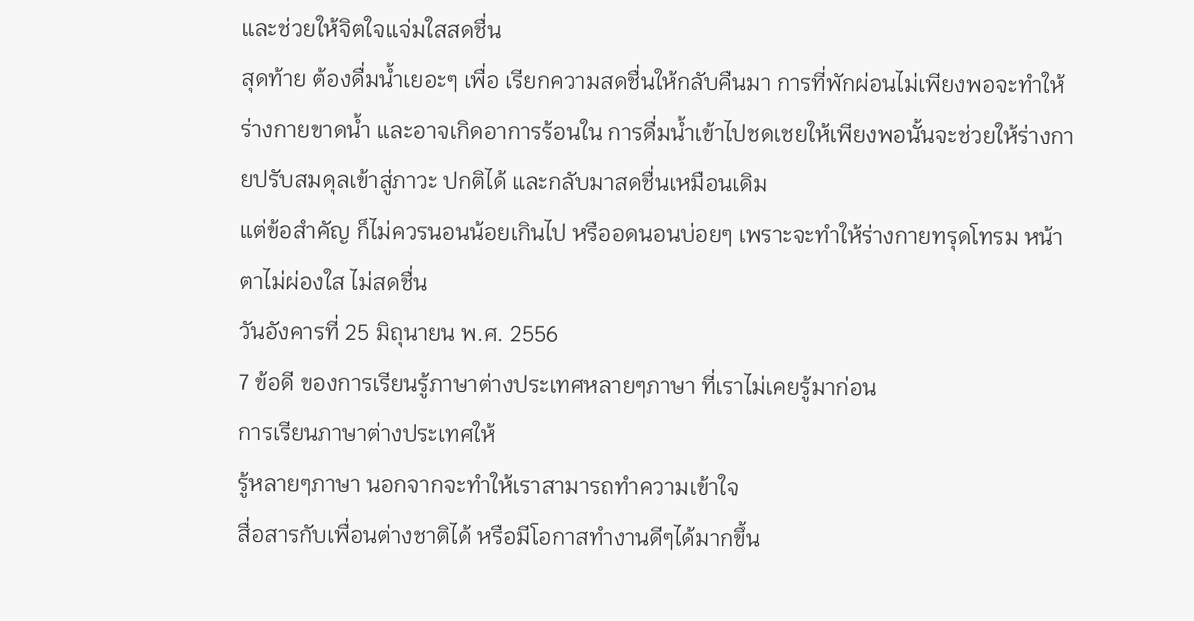และช่วยให้จิตใจแจ่มใสสดชื่น
สุดท้าย ต้องดื่มน้ำเยอะๆ เพื่อ เรียกความสดชื่นให้กลับคืนมา การที่พักผ่อนไม่เพียงพอจะทำให้ร่างกายขาดน้ำ และอาจเกิดอาการร้อนใน การดื่มน้ำเข้าไปชดเชยให้เพียงพอนั้นจะช่วยให้ร่างกายปรับสมดุลเข้าสู่ภาวะ ปกติได้ และกลับมาสดชื่นเหมือนเดิม
แต่ข้อสำคัญ ก็ไม่ควรนอนน้อยเกินไป หรืออดนอนบ่อยๆ เพราะจะทำให้ร่างกายทรุดโทรม หน้าตาไม่ผ่องใส ไม่สดชื่น
วันอังคารที่ 25 มิถุนายน พ.ศ. 2556
7 ข้อดี ของการเรียนรู้ภาษาต่างประเทศหลายๆภาษา ที่เราไม่เคยรู้มาก่อน
การเรียนภาษาต่างประเทศให้
รู้หลายๆภาษา นอกจากจะทำให้เราสามารถทำความเข้าใจ
สื่อสารกับเพื่อนต่างชาติได้ หรือมีโอกาสทำงานดีๆได้มากขึ้น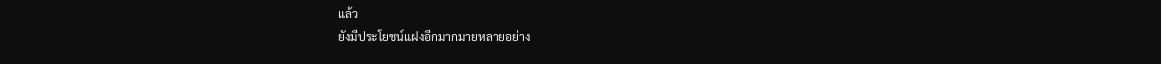แล้ว
ยังมีประโยชน์แฝงอีกมากมายหลายอย่าง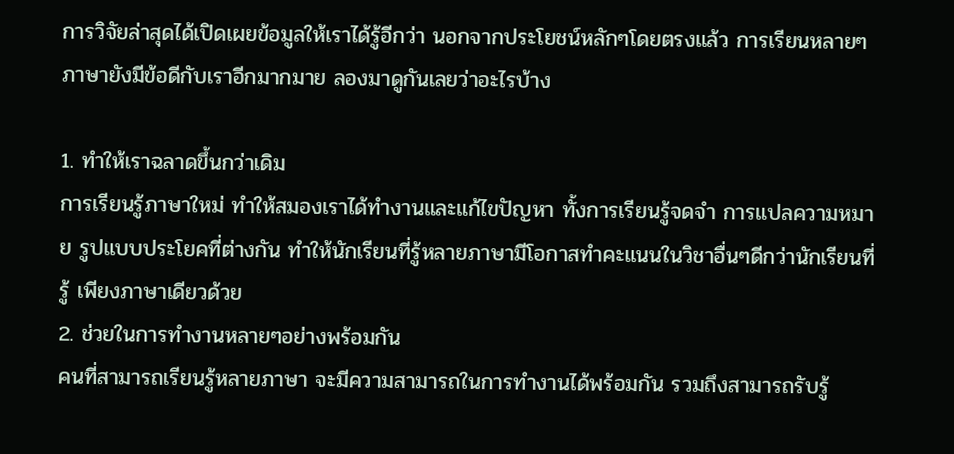การวิจัยล่าสุดได้เปิดเผยข้อมูลให้เราได้รู้อีกว่า นอกจากประโยชน์หลักๆโดยตรงแล้ว การเรียนหลายๆภาษายังมีข้อดีกับเราอีกมากมาย ลองมาดูกันเลยว่าอะไรบ้าง

1. ทำให้เราฉลาดขึ้นกว่าเดิม
การเรียนรู้ภาษาใหม่ ทำให้สมองเราได้ทำงานและแก้ไขปัญหา ทั้งการเรียนรู้จดจำ การแปลความหมาย รูปแบบประโยคที่ต่างกัน ทำให้นักเรียนที่รู้หลายภาษามีโอกาสทำคะแนนในวิชาอื่นๆดีกว่านักเรียนที่รู้ เพียงภาษาเดียวด้วย
2. ช่วยในการทำงานหลายๆอย่างพร้อมกัน
คนที่สามารถเรียนรู้หลายภาษา จะมีความสามารถในการทำงานได้พร้อมกัน รวมถึงสามารถรับรู้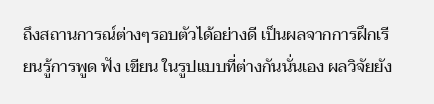ถึงสถานการณ์ต่างๆรอบตัวได้อย่างดี เป็นผลจากการฝึกเรียนรู้การพูด ฟัง เขียน ในรูปแบบที่ต่างกันนั่นเอง ผลวิจัยยัง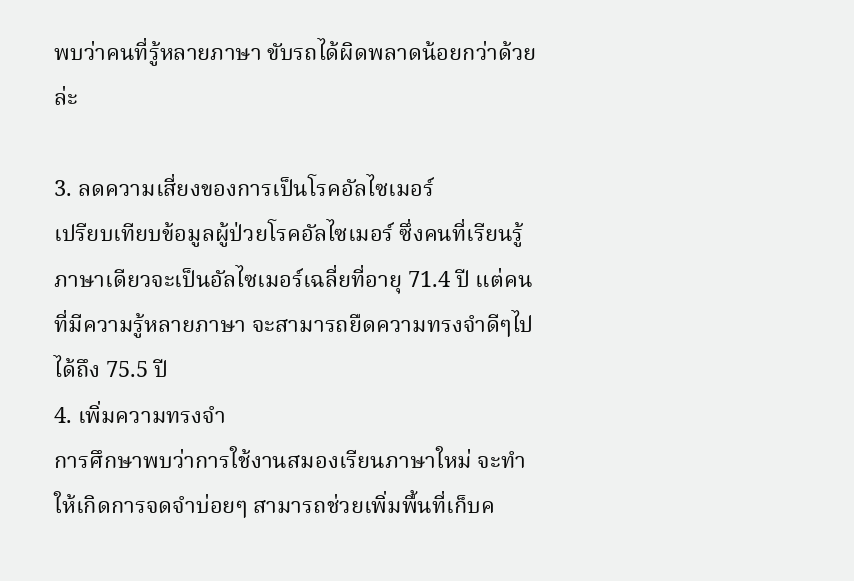พบว่าคนที่รู้หลายภาษา ขับรถได้ผิดพลาดน้อยกว่าด้วยล่ะ

3. ลดความเสี่ยงของการเป็นโรคอัลไซเมอร์
เปรียบเทียบข้อมูลผู้ป่วยโรคอัลไซเมอร์ ซึ่งคนที่เรียนรู้ภาษาเดียวจะเป็นอัลไซเมอร์เฉลี่ยที่อายุ 71.4 ปี แต่คนที่มีความรู้หลายภาษา จะสามารถยืดความทรงจำดีๆไปได้ถึง 75.5 ปี
4. เพิ่มความทรงจำ
การศึกษาพบว่าการใช้งานสมองเรียนภาษาใหม่ จะทำให้เกิดการจดจำบ่อยๆ สามารถช่วยเพิ่มพื้นที่เก็บค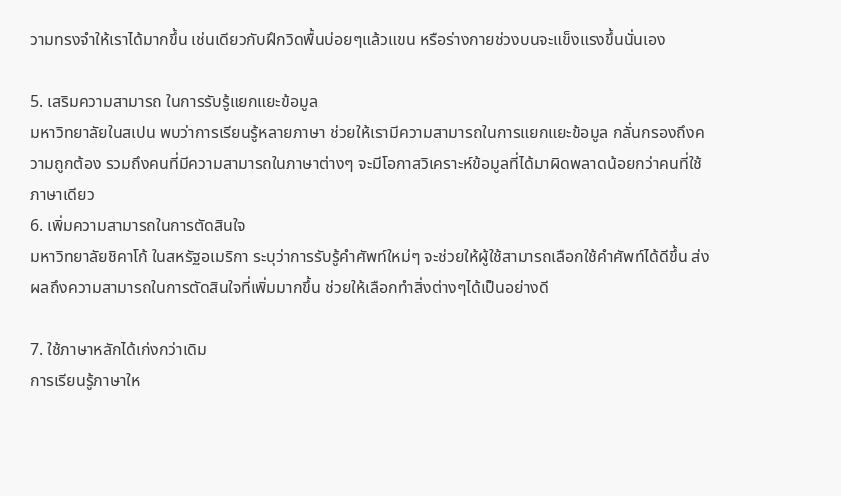วามทรงจำให้เราได้มากขึ้น เช่นเดียวกับฝึกวิดพื้นบ่อยๆแล้วแขน หรือร่างกายช่วงบนจะแข็งแรงขึ้นนั่นเอง

5. เสริมความสามารถ ในการรับรู้แยกแยะข้อมูล
มหาวิทยาลัยในสเปน พบว่าการเรียนรู้หลายภาษา ช่วยให้เรามีความสามารถในการแยกแยะข้อมูล กลั่นกรองถึงความถูกต้อง รวมถึงคนที่มีความสามารถในภาษาต่างๆ จะมีโอกาสวิเคราะห์ข้อมูลที่ได้มาผิดพลาดน้อยกว่าคนที่ใช้ภาษาเดียว
6. เพิ่มความสามารถในการตัดสินใจ
มหาวิทยาลัยชิคาโก้ ในสหรัฐอเมริกา ระบุว่าการรับรู้คำศัพท์ใหม่ๆ จะช่วยให้ผู้ใช้สามารถเลือกใช้คำศัพท์ได้ดีขึ้น ส่งผลถึงความสามารถในการตัดสินใจที่เพิ่มมากขึ้น ช่วยให้เลือกทำสิ่งต่างๆได้เป็นอย่างดี

7. ใช้ภาษาหลักได้เก่งกว่าเดิม
การเรียนรู้ภาษาให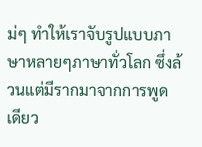ม่ๆ ทำให้เราจับรูปแบบภาษาหลายๆภาษาทั่วโลก ซึ่งล้วนแต่มีรากมาจากการพูดเดียว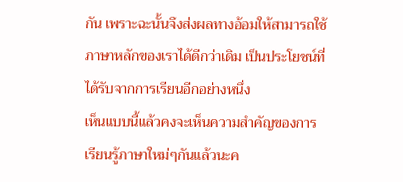กัน เพราะฉะนั้นจึงส่งผลทางอ้อมให้สามารถใช้ภาษาหลักของเราได้ดีกว่าเดิม เป็นประโยชน์ที่ได้รับจากการเรียนอีกอย่างหนึ่ง
เห็นแบบนี้แล้วคงจะเห็นความสำคัญของการเรียนรู้ภาษาใหม่ๆกันแล้วนะค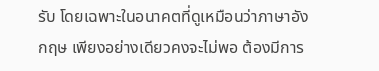รับ โดยเฉพาะในอนาคตที่ดูเหมือนว่าภาษาอังกฤษ เพียงอย่างเดียวคงจะไม่พอ ต้องมีการ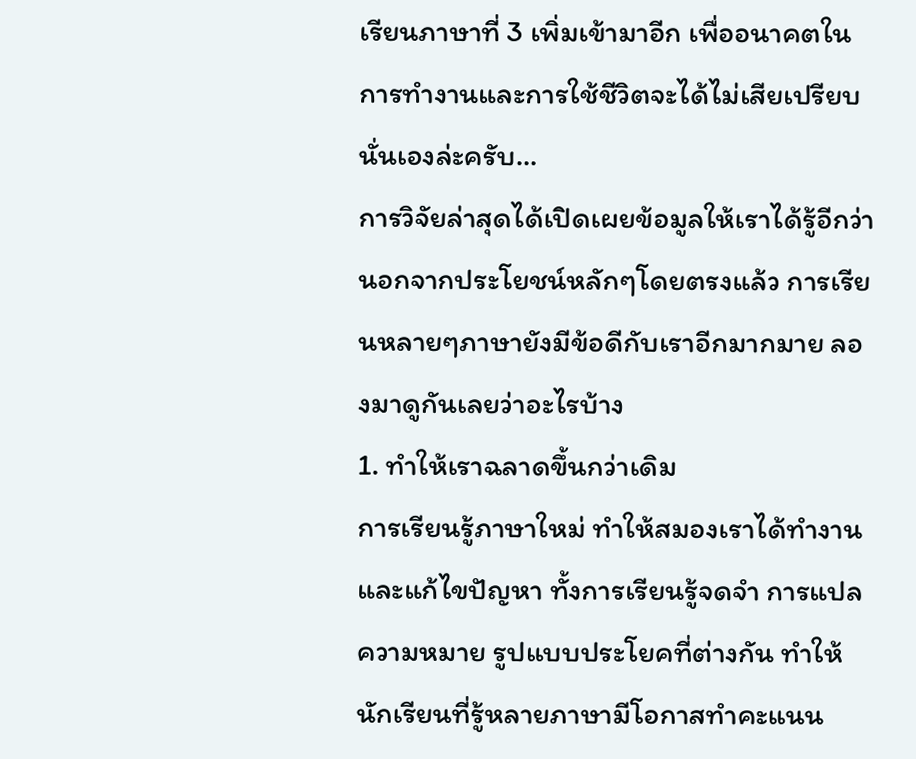เรียนภาษาที่ 3 เพิ่มเข้ามาอีก เพื่ออนาคตในการทำงานและการใช้ชีวิตจะได้ไม่เสียเปรียบนั่นเองล่ะครับ…
การวิจัยล่าสุดได้เปิดเผยข้อมูลให้เราได้รู้อีกว่า นอกจากประโยชน์หลักๆโดยตรงแล้ว การเรียนหลายๆภาษายังมีข้อดีกับเราอีกมากมาย ลองมาดูกันเลยว่าอะไรบ้าง
1. ทำให้เราฉลาดขึ้นกว่าเดิม
การเรียนรู้ภาษาใหม่ ทำให้สมองเราได้ทำงานและแก้ไขปัญหา ทั้งการเรียนรู้จดจำ การแปลความหมาย รูปแบบประโยคที่ต่างกัน ทำให้นักเรียนที่รู้หลายภาษามีโอกาสทำคะแนน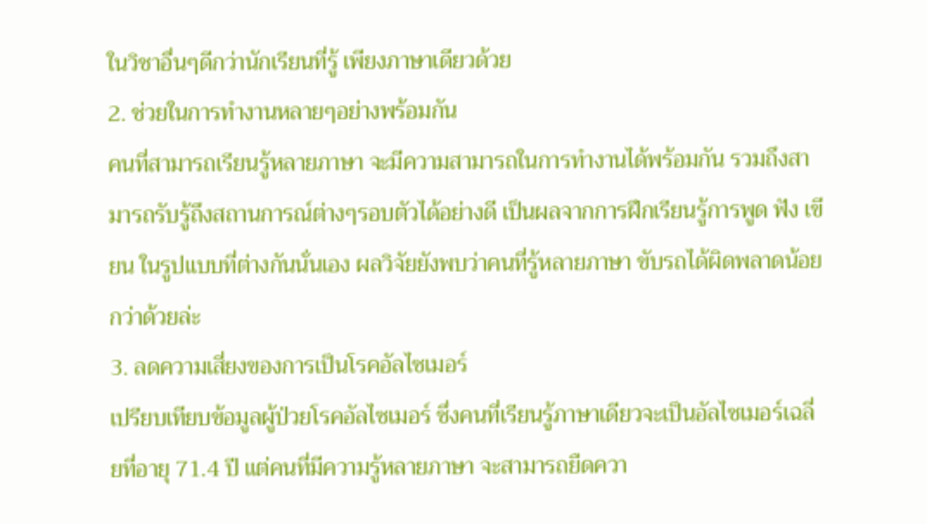ในวิชาอื่นๆดีกว่านักเรียนที่รู้ เพียงภาษาเดียวด้วย
2. ช่วยในการทำงานหลายๆอย่างพร้อมกัน
คนที่สามารถเรียนรู้หลายภาษา จะมีความสามารถในการทำงานได้พร้อมกัน รวมถึงสามารถรับรู้ถึงสถานการณ์ต่างๆรอบตัวได้อย่างดี เป็นผลจากการฝึกเรียนรู้การพูด ฟัง เขียน ในรูปแบบที่ต่างกันนั่นเอง ผลวิจัยยังพบว่าคนที่รู้หลายภาษา ขับรถได้ผิดพลาดน้อยกว่าด้วยล่ะ
3. ลดความเสี่ยงของการเป็นโรคอัลไซเมอร์
เปรียบเทียบข้อมูลผู้ป่วยโรคอัลไซเมอร์ ซึ่งคนที่เรียนรู้ภาษาเดียวจะเป็นอัลไซเมอร์เฉลี่ยที่อายุ 71.4 ปี แต่คนที่มีความรู้หลายภาษา จะสามารถยืดควา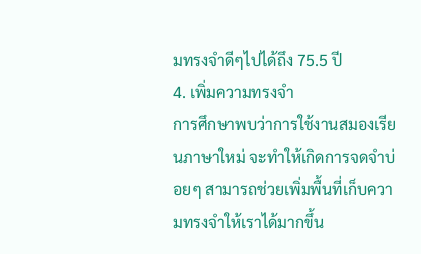มทรงจำดีๆไปได้ถึง 75.5 ปี
4. เพิ่มความทรงจำ
การศึกษาพบว่าการใช้งานสมองเรียนภาษาใหม่ จะทำให้เกิดการจดจำบ่อยๆ สามารถช่วยเพิ่มพื้นที่เก็บความทรงจำให้เราได้มากขึ้น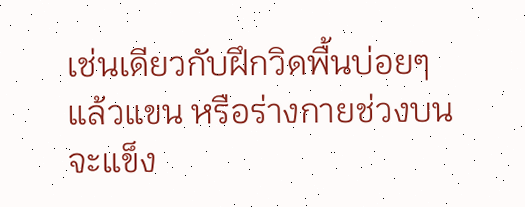เช่นเดียวกับฝึกวิดพื้นบ่อยๆแล้วแขน หรือร่างกายช่วงบนจะแข็ง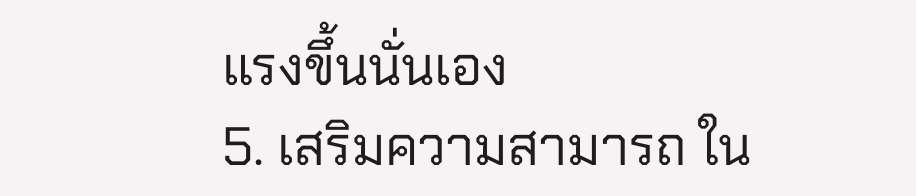แรงขึ้นนั่นเอง
5. เสริมความสามารถ ใน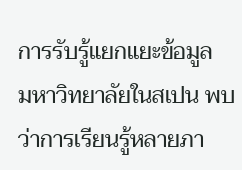การรับรู้แยกแยะข้อมูล
มหาวิทยาลัยในสเปน พบว่าการเรียนรู้หลายภา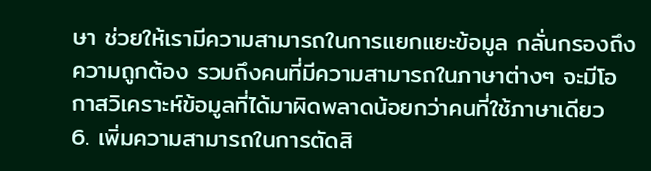ษา ช่วยให้เรามีความสามารถในการแยกแยะข้อมูล กลั่นกรองถึงความถูกต้อง รวมถึงคนที่มีความสามารถในภาษาต่างๆ จะมีโอกาสวิเคราะห์ข้อมูลที่ได้มาผิดพลาดน้อยกว่าคนที่ใช้ภาษาเดียว
6. เพิ่มความสามารถในการตัดสิ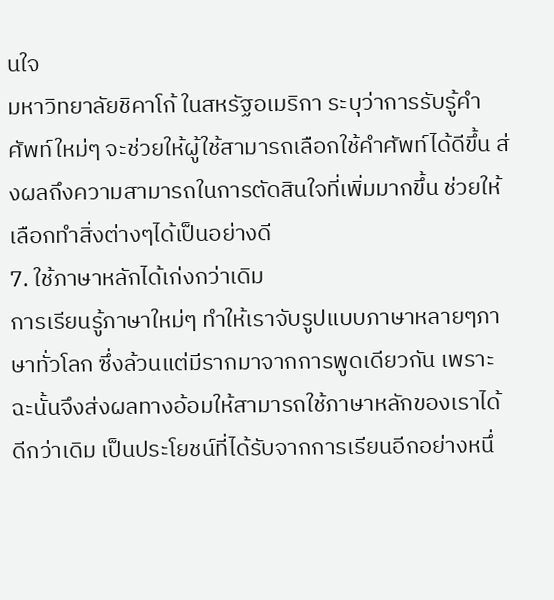นใจ
มหาวิทยาลัยชิคาโก้ ในสหรัฐอเมริกา ระบุว่าการรับรู้คำศัพท์ใหม่ๆ จะช่วยให้ผู้ใช้สามารถเลือกใช้คำศัพท์ได้ดีขึ้น ส่งผลถึงความสามารถในการตัดสินใจที่เพิ่มมากขึ้น ช่วยให้เลือกทำสิ่งต่างๆได้เป็นอย่างดี
7. ใช้ภาษาหลักได้เก่งกว่าเดิม
การเรียนรู้ภาษาใหม่ๆ ทำให้เราจับรูปแบบภาษาหลายๆภาษาทั่วโลก ซึ่งล้วนแต่มีรากมาจากการพูดเดียวกัน เพราะฉะนั้นจึงส่งผลทางอ้อมให้สามารถใช้ภาษาหลักของเราได้ดีกว่าเดิม เป็นประโยชน์ที่ได้รับจากการเรียนอีกอย่างหนึ่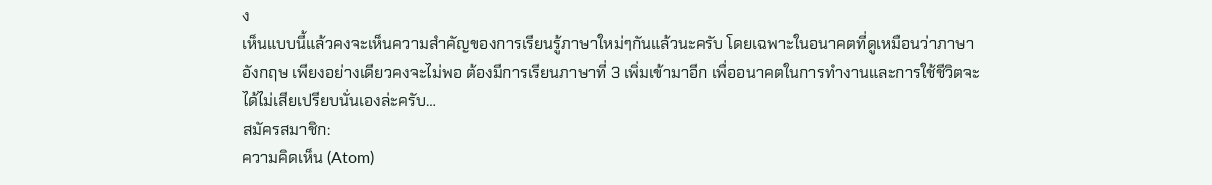ง
เห็นแบบนี้แล้วคงจะเห็นความสำคัญของการเรียนรู้ภาษาใหม่ๆกันแล้วนะครับ โดยเฉพาะในอนาคตที่ดูเหมือนว่าภาษาอังกฤษ เพียงอย่างเดียวคงจะไม่พอ ต้องมีการเรียนภาษาที่ 3 เพิ่มเข้ามาอีก เพื่ออนาคตในการทำงานและการใช้ชีวิตจะได้ไม่เสียเปรียบนั่นเองล่ะครับ…
สมัครสมาชิก:
ความคิดเห็น (Atom)